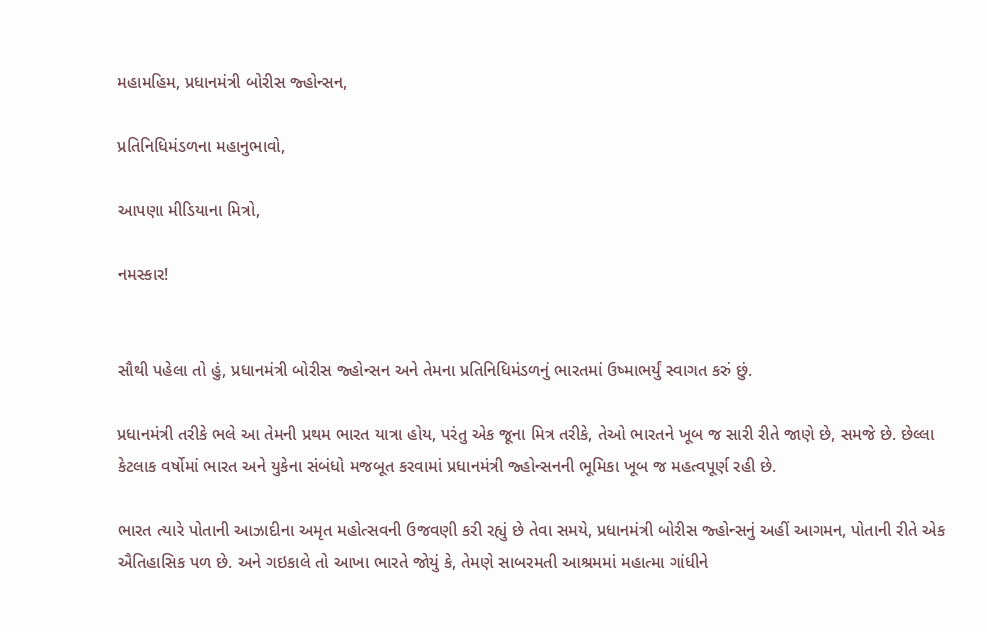મહામહિમ, પ્રધાનમંત્રી બોરીસ જ્હોન્સન,

પ્રતિનિધિમંડળના મહાનુભાવો,

આપણા મીડિયાના મિત્રો,

નમસ્કાર!


સૌથી પહેલા તો હું, પ્રધાનમંત્રી બોરીસ જ્હોન્સન અને તેમના પ્રતિનિધિમંડળનું ભારતમાં ઉષ્માભર્યું સ્વાગત કરું છું.

પ્રધાનમંત્રી તરીકે ભલે આ તેમની પ્રથમ ભારત યાત્રા હોય, પરંતુ એક જૂના મિત્ર તરીકે, તેઓ ભારતને ખૂબ જ સારી રીતે જાણે છે, સમજે છે. છેલ્લા કેટલાક વર્ષોમાં ભારત અને યુકેના સંબંધો મજબૂત કરવામાં પ્રધાનમંત્રી જ્હોન્સનની ભૂમિકા ખૂબ જ મહત્વપૂર્ણ રહી છે.

ભારત ત્યારે પોતાની આઝાદીના અમૃત મહોત્સવની ઉજવણી કરી રહ્યું છે તેવા સમયે, પ્રધાનમંત્રી બોરીસ જ્હોન્સનું અહીં આગમન, પોતાની રીતે એક ઐતિહાસિક પળ છે. અને ગઇકાલે તો આખા ભારતે જોયું કે, તેમણે સાબરમતી આશ્રમમાં મહાત્મા ગાંધીને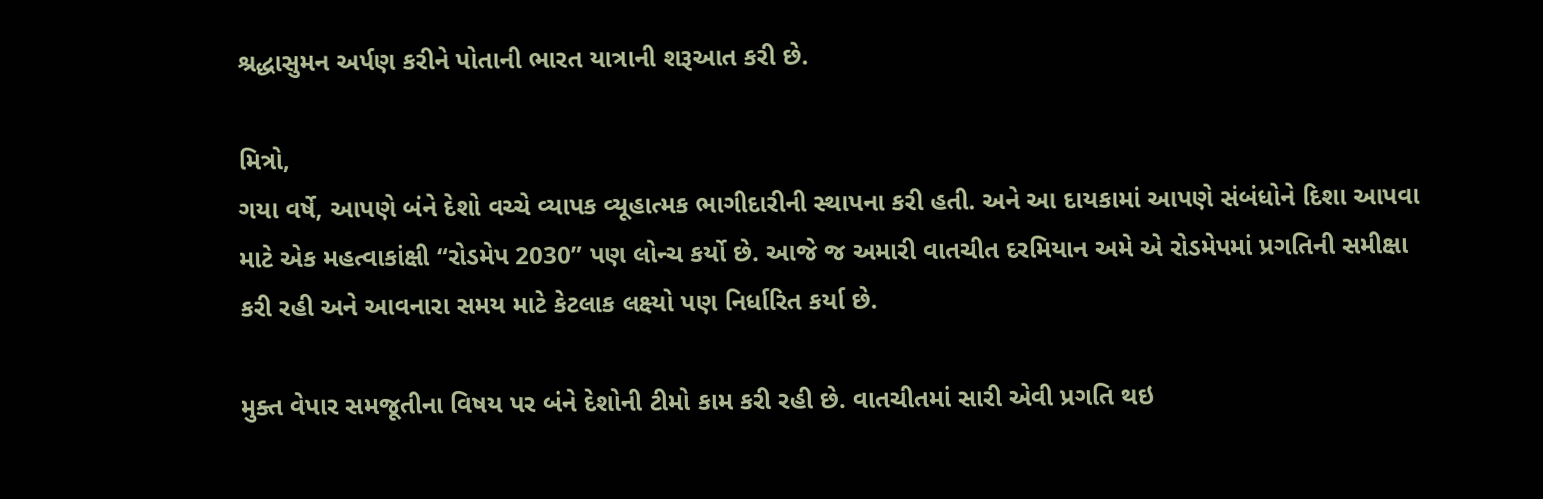શ્રદ્ધાસુમન અર્પણ કરીને પોતાની ભારત યાત્રાની શરૂઆત કરી છે.

મિત્રો,
ગયા વર્ષે, આપણે બંને દેશો વચ્ચે વ્યાપક વ્યૂહાત્મક ભાગીદારીની સ્થાપના કરી હતી. અને આ દાયકામાં આપણે સંબંધોને દિશા આપવા માટે એક મહત્વાકાંક્ષી “રોડમેપ 2030” પણ લોન્ચ કર્યો છે. આજે જ અમારી વાતચીત દરમિયાન અમે એ રોડમેપમાં પ્રગતિની સમીક્ષા કરી રહી અને આવનારા સમય માટે કેટલાક લક્ષ્યો પણ નિર્ધારિત કર્યા છે.

મુક્ત વેપાર સમજૂતીના વિષય પર બંને દેશોની ટીમો કામ કરી રહી છે. વાતચીતમાં સારી એવી પ્રગતિ થઇ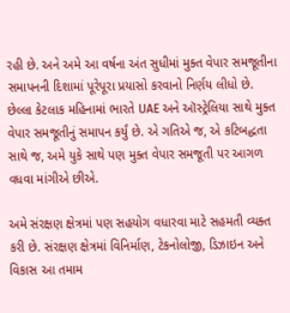રહી છે. અને અમે આ વર્ષના અંત સુધીમાં મુક્ત વેપાર સમજૂતીના સમાપનની દિશામાં પૂરેપૂરા પ્રયાસો કરવાનો નિર્ણય લીધો છે. છેલ્લા કેટલાક મહિનામાં ભારતે UAE અને ઑસ્ટ્રેલિયા સાથે મુક્ત વેપાર સમજૂતીનું સમાપન કર્યું છે. એ ગતિએ જ, એ કટિબદ્ધતા સાથે જ, અમે યુકે સાથે પણ મુક્ત વેપાર સમજૂતી પર આગળ વધવા માંગીએ છીએ.

અમે સંરક્ષણ ક્ષેત્રમાં પણ સહયોગ વધારવા માટે સહમતી વ્યક્ત કરી છે. સંરક્ષણ ક્ષેત્રમાં વિનિર્માણ, ટેકનોલોજી, ડિઝાઇન અને વિકાસ આ તમામ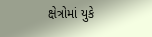ક્ષેત્રોમાં યુકે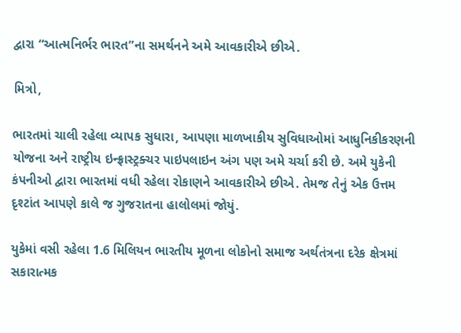દ્વારા “આત્મનિર્ભર ભારત”ના સમર્થનને અમે આવકારીએ છીએ.

મિત્રો,

ભારતમાં ચાલી રહેલા વ્યાપક સુધારા, આપણા માળખાકીય સુવિધાઓમાં આધુનિકીકરણની યોજના અને રાષ્ટ્રીય ઇન્ફ્રાસ્ટ્રક્ચર પાઇપલાઇન અંગ પણ અમે ચર્ચા કરી છે. અમે યુકેની કંપનીઓ દ્વારા ભારતમાં વધી રહેલા રોકાણને આવકારીએ છીએ. તેમજ તેનું એક ઉત્તમ દૃશ્ટાંત આપણે કાલે જ ગુજરાતના હાલોલમાં જોયું.

યુકેમાં વસી રહેલા 1.6 મિલિયન ભારતીય મૂળના લોકોનો સમાજ અર્થતંત્રના દરેક ક્ષેત્રમાં સકારાત્મક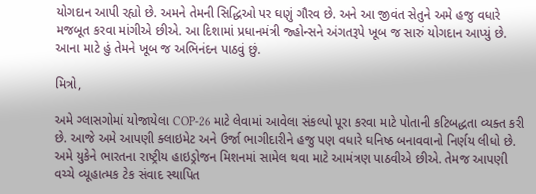યોગદાન આપી રહ્યો છે. અમને તેમની સિદ્ધિઓ પર ઘણું ગૌરવ છે. અને આ જીવંત સેતુને અમે હજુ વધારે મજબૂત કરવા માંગીએ છીએ. આ દિશામાં પ્રધાનમંત્રી જ્હોન્સને અંગતરૂપે ખૂબ જ સારું યોગદાન આપ્યું છે. આના માટે હું તેમને ખૂબ જ અભિનંદન પાઠવું છું.

મિત્રો,

અમે ગ્લાસગોમાં યોજાયેલા COP-26 માટે લેવામાં આવેલા સંકલ્પો પૂરા કરવા માટે પોતાની કટિબદ્ધતા વ્યક્ત કરી છે. આજે અમે આપણી ક્લાઇમેટ અને ઉર્જા ભાગીદારીને હજુ પણ વધારે ઘનિષ્ઠ બનાવવાનો નિર્ણય લીધો છે. અમે યુકેને ભારતના રાષ્ટ્રીય હાઇડ્રોજન મિશનમાં સામેલ થવા માટે આમંત્રણ પાઠવીએ છીએ. તેમજ આપણી વચ્ચે વ્યૂહાત્મક ટેક સંવાદ સ્થાપિત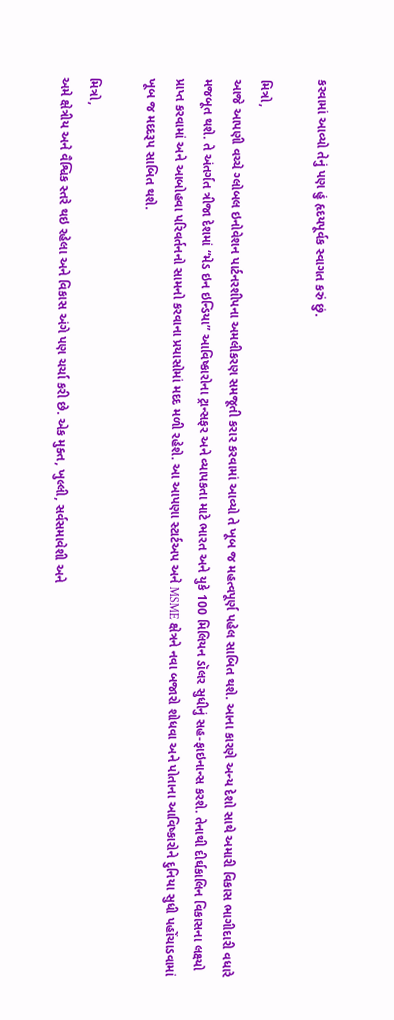કરવામાં આવ્યો તેનું પણ હું હૃદયપૂર્વક સ્વાગત કરું છું.

મિત્રો,
આજે આપણી વચ્ચે ગ્લોબલ ઇનોવેશન પાર્ટનરશીપના અમલીકરણ સમજૂતી કરાર કરવામાં આવ્યો તે ખૂબ જ મહત્વપૂર્ણ પહેલ સાબિત થશે. આના કારણે અન્ય દેશો સાથે અમારી વિકાસ ભાગીદારી વધારે મજબૂત થશે. તે અંતર્ગત ત્રીજા દેશમાં “મેડ ઇન ઇન્ડિયા” આવિષ્કારોના ટ્રાન્સફર અને વ્યાપકતા માટે ભારત અને યુકે 100 મિલિયન ડૉલર સુધીનું સહ-ફાઇનાન્સ કરશે. તેનાથી દીર્ઘકાલિન વિકાસના લક્ષ્યો પ્રાપ્ત કરવામાં અને આબોહવા પરિવર્તનનો સામનો કરવાના પ્રયાસોમાં મદદ મળી રહેશે. આ આપણા સ્ટાર્ટઅપ અને MSME ક્ષેત્રને નવા બજારો શોધવા અને પોતાના આવિષ્કારોને દુનિયા સુધી પહોંચાડવામાં ખૂબ જ મદદરૂપ સાબિત થશે.

મિત્રો,
અમે ક્ષેત્રીય અને વૈશ્વિક સ્તરે થઇ રહેલા અને વિકાસ અંગે પણ ચર્ચા કરી છે. એક મુક્ત, ખુલ્લી, સર્વસમાવેશી અને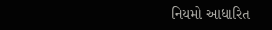નિયમો આધારિત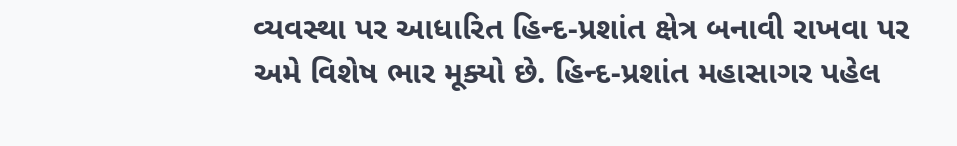વ્યવસ્થા પર આધારિત હિન્દ-પ્રશાંત ક્ષેત્ર બનાવી રાખવા પર અમે વિશેષ ભાર મૂક્યો છે. હિન્દ-પ્રશાંત મહાસાગર પહેલ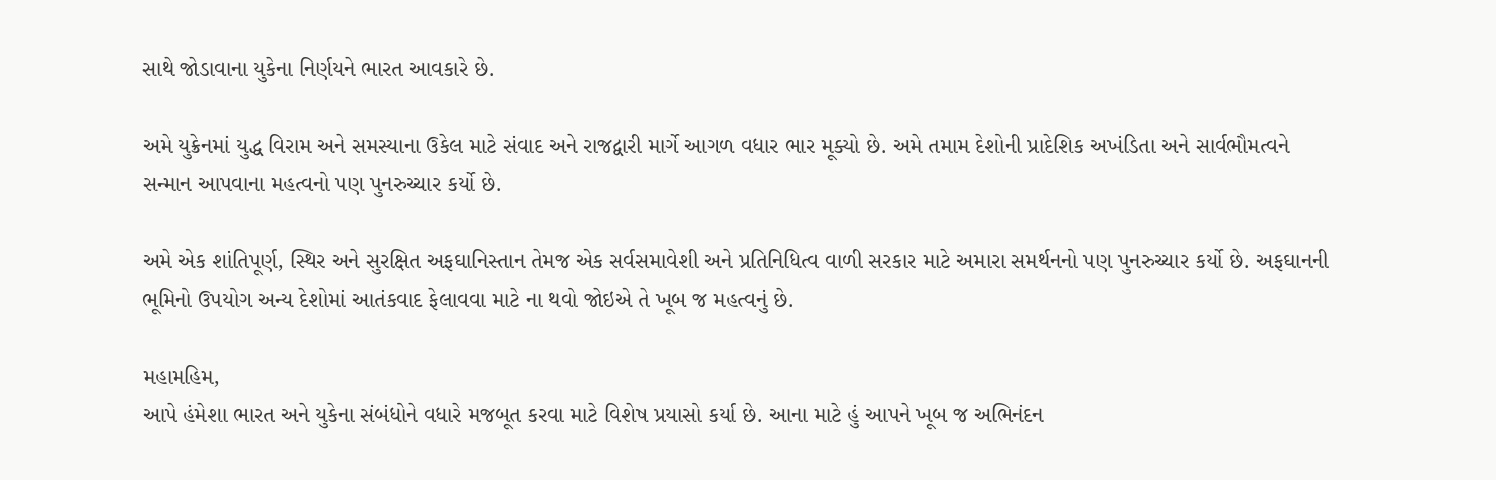સાથે જોડાવાના યુકેના નિર્ણયને ભારત આવકારે છે.

અમે યુક્રેનમાં યુદ્ધ વિરામ અને સમસ્યાના ઉકેલ માટે સંવાદ અને રાજદ્વારી માર્ગે આગળ વધાર ભાર મૂક્યો છે. અમે તમામ દેશોની પ્રાદેશિક અખંડિતા અને સાર્વભૌમત્વને સન્માન આપવાના મહત્વનો પણ પુનરુચ્ચાર કર્યો છે.

અમે એક શાંતિપૂર્ણ, સ્થિર અને સુરક્ષિત અફઘાનિસ્તાન તેમજ એક સર્વસમાવેશી અને પ્રતિનિધિત્વ વાળી સરકાર માટે અમારા સમર્થનનો પણ પુનરુચ્ચાર કર્યો છે. અફઘાનની ભૂમિનો ઉપયોગ અન્ય દેશોમાં આતંકવાદ ફેલાવવા માટે ના થવો જોઇએ તે ખૂબ જ મહત્વનું છે.

મહામહિમ,
આપે હંમેશા ભારત અને યુકેના સંબંધોને વધારે મજબૂત કરવા માટે વિશેષ પ્રયાસો કર્યા છે. આના માટે હું આપને ખૂબ જ અભિનંદન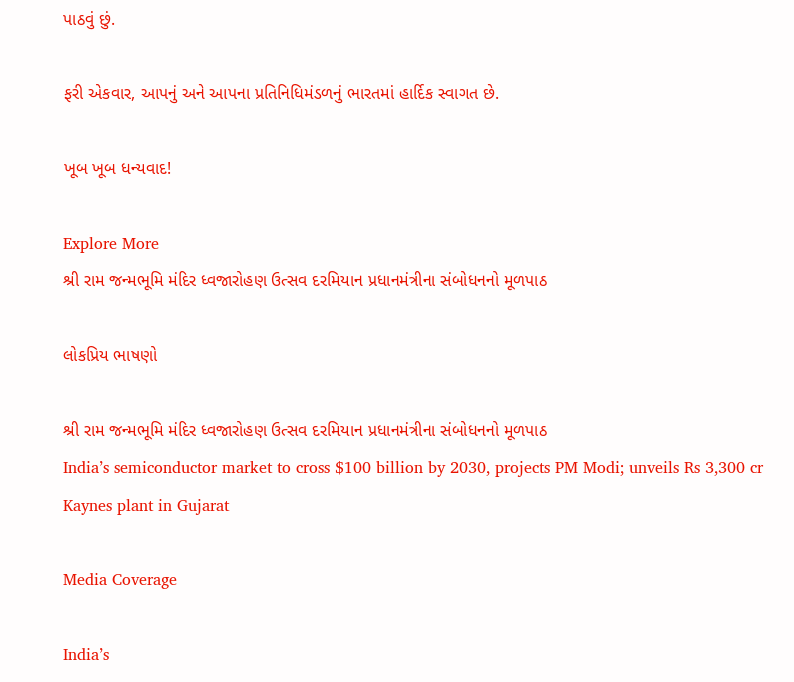પાઠવું છું.

ફરી એકવાર, આપનું અને આપના પ્રતિનિધિમંડળનું ભારતમાં હાર્દિક સ્વાગત છે.

ખૂબ ખૂબ ધન્યવાદ!

Explore More
શ્રી રામ જન્મભૂમિ મંદિર ધ્વજારોહણ ઉત્સવ દરમિયાન પ્રધાનમંત્રીના સંબોધનનો મૂળપાઠ

લોકપ્રિય ભાષણો

શ્રી રામ જન્મભૂમિ મંદિર ધ્વજારોહણ ઉત્સવ દરમિયાન પ્રધાનમંત્રીના સંબોધનનો મૂળપાઠ
India’s semiconductor market to cross $100 billion by 2030, projects PM Modi; unveils Rs 3,300 cr Kaynes plant in Gujarat

Media Coverage

India’s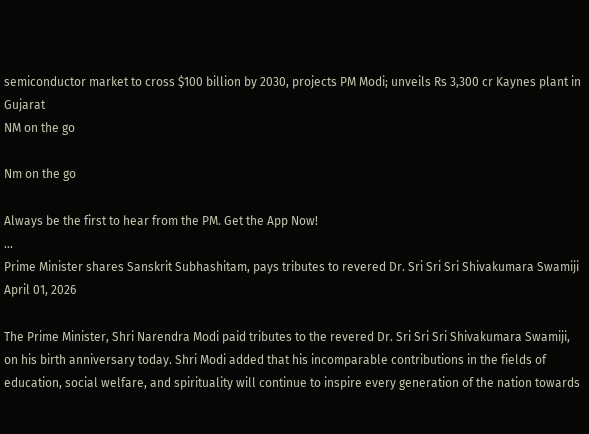semiconductor market to cross $100 billion by 2030, projects PM Modi; unveils Rs 3,300 cr Kaynes plant in Gujarat
NM on the go

Nm on the go

Always be the first to hear from the PM. Get the App Now!
...
Prime Minister shares Sanskrit Subhashitam, pays tributes to revered Dr. Sri Sri Sri Shivakumara Swamiji
April 01, 2026

The Prime Minister, Shri Narendra Modi paid tributes to the revered Dr. Sri Sri Sri Shivakumara Swamiji, on his birth anniversary today. Shri Modi added that his incomparable contributions in the fields of education, social welfare, and spirituality will continue to inspire every generation of the nation towards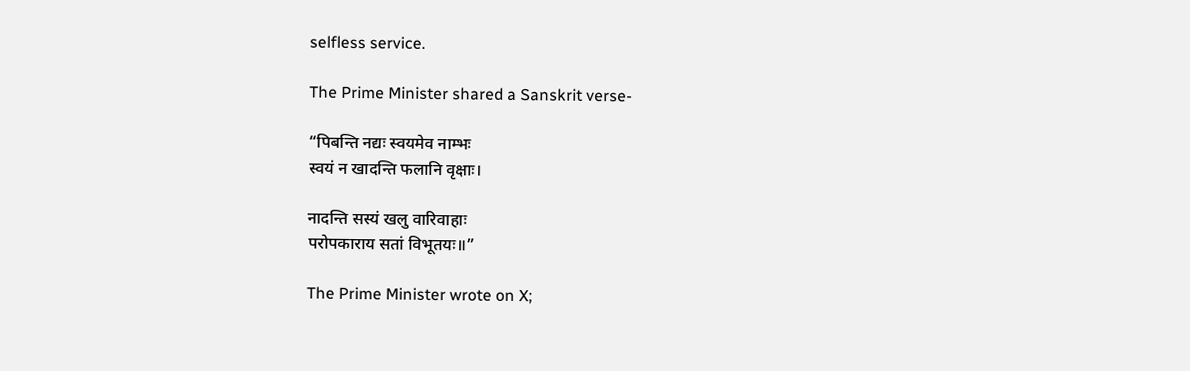selfless service.

The Prime Minister shared a Sanskrit verse-

“पिबन्ति नद्यः स्वयमेव नाम्भः
स्वयं न खादन्ति फलानि वृक्षाः।

नादन्ति सस्यं खलु वारिवाहाः
परोपकाराय सतां विभूतयः॥”

The Prime Minister wrote on X;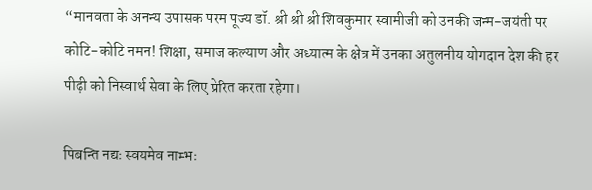“मानवता के अनन्य उपासक परम पूज्य डॉ. श्री श्री श्री शिवकुमार स्वामीजी को उनकी जन्म-जयंती पर कोटि-कोटि नमन! शिक्षा, समाज कल्याण और अध्यात्म के क्षेत्र में उनका अतुलनीय योगदान देश की हर पीढ़ी को निस्वार्थ सेवा के लिए प्रेरित करता रहेगा।

पिबन्ति नद्यः स्वयमेव नाम्भः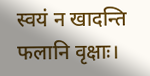स्वयं न खादन्ति फलानि वृक्षाः।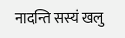नादन्ति सस्यं खलु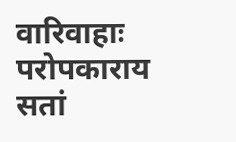वारिवाहाः
परोपकाराय सतां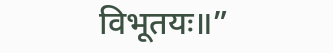विभूतयः॥”